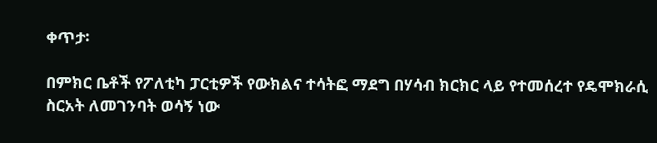ቀጥታ፡

በምክር ቤቶች የፖለቲካ ፓርቲዎች የውክልና ተሳትፎ ማደግ በሃሳብ ክርክር ላይ የተመሰረተ የዴሞክራሲ ስርአት ለመገንባት ወሳኝ ነው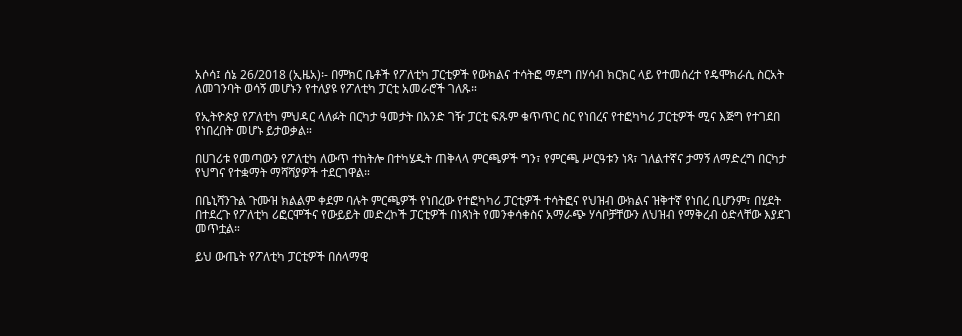አሶሳ፤ ሰኔ 26/2018 (ኢዜአ)፡- በምክር ቤቶች የፖለቲካ ፓርቲዎች የውክልና ተሳትፎ ማደግ በሃሳብ ክርክር ላይ የተመሰረተ የዴሞክራሲ ስርአት ለመገንባት ወሳኝ መሆኑን የተለያዩ የፖለቲካ ፓርቲ አመራሮች ገለጹ።

የኢትዮጵያ የፖለቲካ ምህዳር ላለፉት በርካታ ዓመታት በአንድ ገዥ ፓርቲ ፍጹም ቁጥጥር ስር የነበረና የተፎካካሪ ፓርቲዎች ሚና እጅግ የተገደበ የነበረበት መሆኑ ይታወቃል።

በሀገሪቱ የመጣውን የፖለቲካ ለውጥ ተከትሎ በተካሄዱት ጠቅላላ ምርጫዎች ግን፣ የምርጫ ሥርዓቱን ነጻ፣ ገለልተኛና ታማኝ ለማድረግ በርካታ የህግና የተቋማት ማሻሻያዎች ተደርገዋል።

በቤኒሻንጉል ጉሙዝ ክልልም ቀደም ባሉት ምርጫዎች የነበረው የተፎካካሪ ፓርቲዎች ተሳትፎና የህዝብ ውክልና ዝቅተኛ የነበረ ቢሆንም፣ በሂደት በተደረጉ የፖለቲካ ሪፎርሞችና የውይይት መድረኮች ፓርቲዎች በነጻነት የመንቀሳቀስና አማራጭ ሃሳቦቻቸውን ለህዝብ የማቅረብ ዕድላቸው እያደገ መጥቷል።

ይህ ውጤት የፖለቲካ ፓርቲዎች በሰላማዊ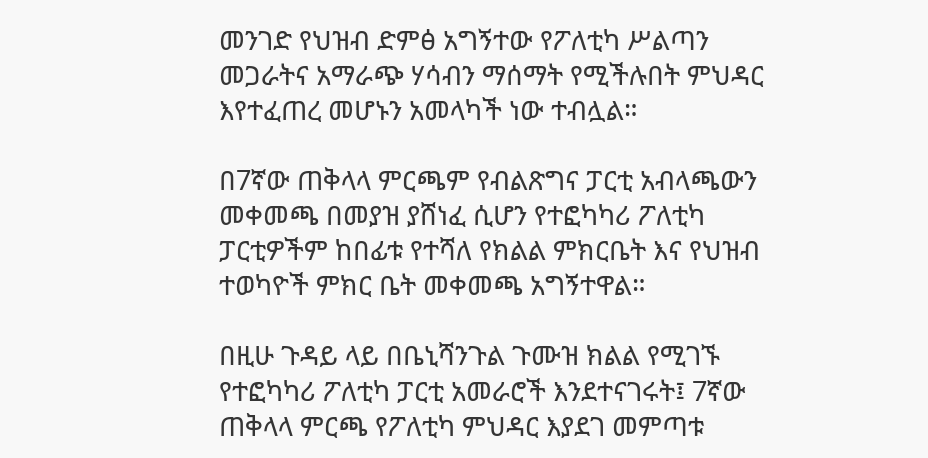መንገድ የህዝብ ድምፅ አግኝተው የፖለቲካ ሥልጣን መጋራትና አማራጭ ሃሳብን ማሰማት የሚችሉበት ምህዳር እየተፈጠረ መሆኑን አመላካች ነው ተብሏል።

በ7ኛው ጠቅላላ ምርጫም የብልጽግና ፓርቲ አብላጫውን መቀመጫ በመያዝ ያሸነፈ ሲሆን የተፎካካሪ ፖለቲካ ፓርቲዎችም ከበፊቱ የተሻለ የክልል ምክርቤት እና የህዝብ ተወካዮች ምክር ቤት መቀመጫ አግኝተዋል።

በዚሁ ጉዳይ ላይ በቤኒሻንጉል ጉሙዝ ክልል የሚገኙ የተፎካካሪ ፖለቲካ ፓርቲ አመራሮች እንደተናገሩት፤ 7ኛው ጠቅላላ ምርጫ የፖለቲካ ምህዳር እያደገ መምጣቱ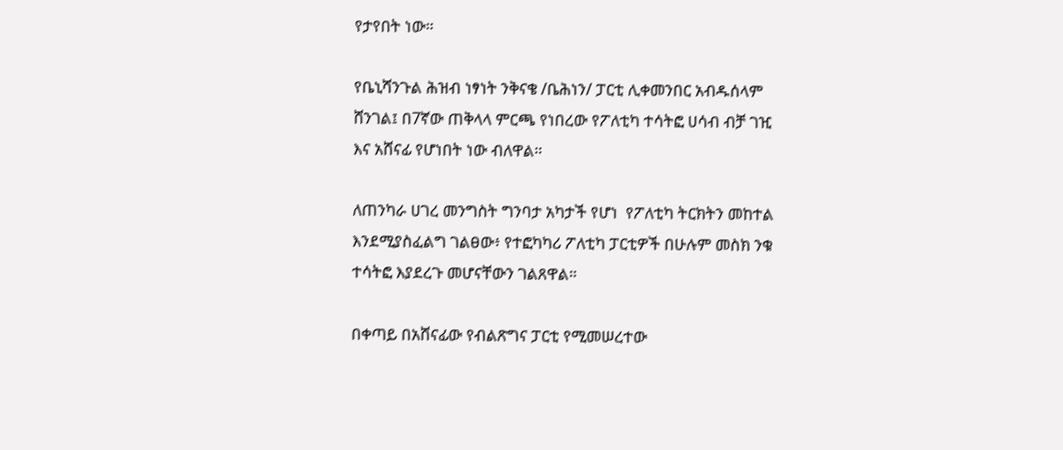የታየበት ነው።

የቤኒሻንጉል ሕዝብ ነፃነት ንቅናቄ /ቤሕነን/ ፓርቲ ሊቀመንበር አብዱሰላም ሸንገል፤ በ7ኛው ጠቅላላ ምርጫ የነበረው የፖለቲካ ተሳትፎ ሀሳብ ብቻ ገዢ እና አሸናፊ የሆነበት ነው ብለዋል።

ለጠንካራ ሀገረ መንግስት ግንባታ አካታች የሆነ  የፖለቲካ ትርክትን መከተል እንደሚያስፈልግ ገልፀው፥ የተፎካካሪ ፖለቲካ ፓርቲዎች በሁሉም መስክ ንቁ ተሳትፎ እያደረጉ መሆናቸውን ገልጸዋል።

በቀጣይ በአሸናፊው የብልጽግና ፓርቲ የሚመሠረተው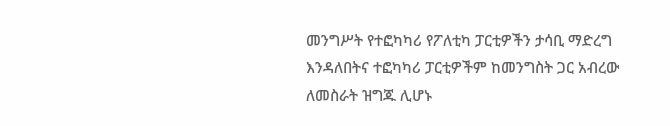መንግሥት የተፎካካሪ የፖለቲካ ፓርቲዎችን ታሳቢ ማድረግ እንዳለበትና ተፎካካሪ ፓርቲዎችም ከመንግስት ጋር አብረው ለመስራት ዝግጁ ሊሆኑ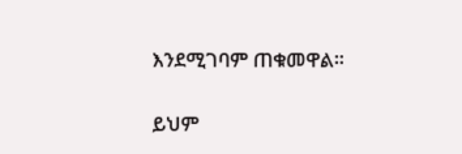እንደሚገባም ጠቁመዋል።

ይህም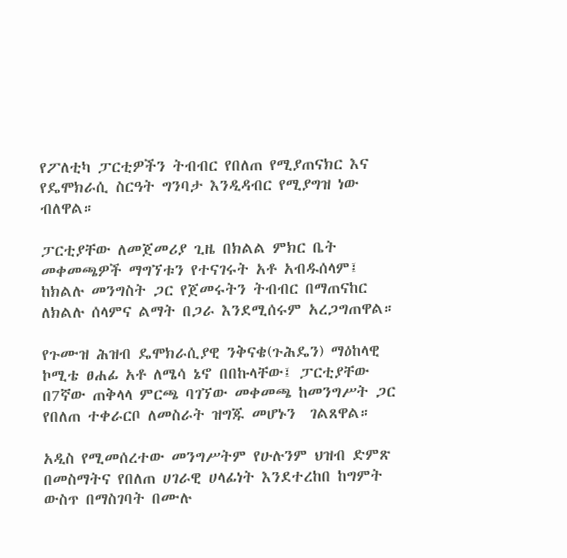የፖለቲካ ፓርቲዎችን ትብብር የበለጠ የሚያጠናክር እና የዴሞክራሲ ስርዓት ግንባታ እንዲዳብር የሚያግዝ ነው ብለዋል።

ፓርቲያቸው ለመጀመሪያ ጊዜ በክልል ምክር ቤት መቀመጫዎች ማግኘቱን የተናገሩት አቶ አብዱሰላም፤ ከክልሉ መንግስት ጋር የጀመሩትን ትብብር በማጠናከር ለክልሉ ሰላምና ልማት በጋራ እንደሚሰሩም አረጋግጠዋል።

የጉሙዝ ሕዝብ ዴሞክራሲያዊ ንቅናቄ(ጉሕዴን) ማዕከላዊ ኮሚቴ ፀሐፊ አቶ ለሜሳ ኔኖ በበኩላቸው፤ ፓርቲያቸው በ7ኛው ጠቅላላ ምርጫ ባገኘው መቀመጫ ከመንግሥት ጋር የበለጠ ተቀራርቦ ለመስራት ዝግጁ መሆኑን  ገልጸዋል።

አዲስ የሚመሰረተው መንግሥትም የሁሉንም ህዝብ ድምጽ በመስማትና የበለጠ ሀገራዊ ሀላፊነት እንደተረከበ ከግምት ውስጥ በማስገባት በሙሉ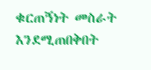ቁርጠኝነት መስራት እንደሚጠበቅበት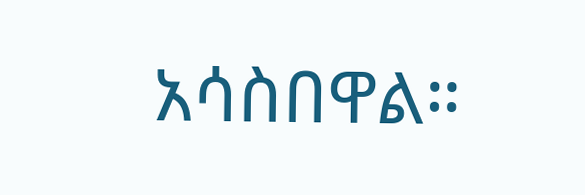አሳስበዋል።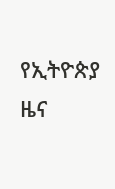የኢትዮጵያ ዜና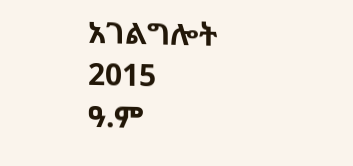አገልግሎት
2015
ዓ.ም